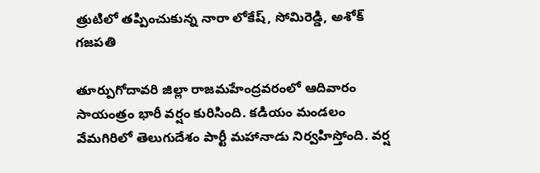త్రుటిలో తప్పించుకున్న నారా లోకేష్, సోమిరెడ్డి, అశోక్ గజపతి

తూర్పుగోదావరి జిల్లా రాజమహేంద్రవరంలో ఆదివారం సాయంత్రం భారీ వర్షం కురిసింది. కడియం మండలం వేమగిరిలో తెలుగుదేశం పార్టీ మహానాడు నిర్వహిస్తోంది. వర్ష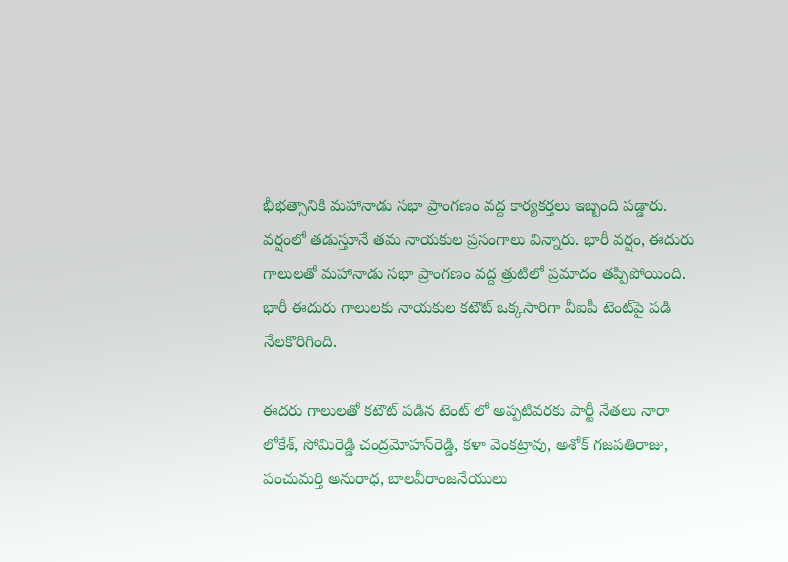భీభత్సానికి మహానాడు సభా ప్రాంగణం వద్ద కార్యకర్తలు ఇబ్బంది పడ్డారు. వర్షంలో తడుస్తూనే తమ నాయకుల ప్రసంగాలు విన్నారు. భారీ వర్షం, ఈదురు గాలులతో మహానాడు సభా ప్రాంగణం వద్ద త్రుటిలో ప్రమాదం తప్పిపోయింది. భారీ ఈదురు గాలులకు నాయకుల కటౌట్‌ ఒక్కసారిగా వీఐపీ టెంట్‌పై పడి నేలకొరిగింది.

ఈదరు గాలులతో కటౌట్ పడిన టెంట్ లో అప్పటివరకు పార్టీ నేతలు నారా లోకేశ్‌, సోమిరెడ్డి చంద్రమోహన్‌రెడ్డి, కళా వెంకట్రావు, అశోక్‌ గజపతిరాజు, పంచుమర్తి అనురాధ, బాలవీరాంజనేయులు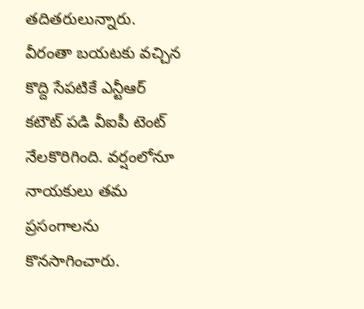తదితరులున్నారు. వీరంతా బయటకు వచ్చిన కొద్ది సేపటికే ఎన్టీఆర్‌ కటౌట్‌ పడి వీఐపీ టెంట్‌ నేలకొరిగింది. వర్షంలోనూ నాయకులు తమ ప్రసంగాలను కొనసాగించారు.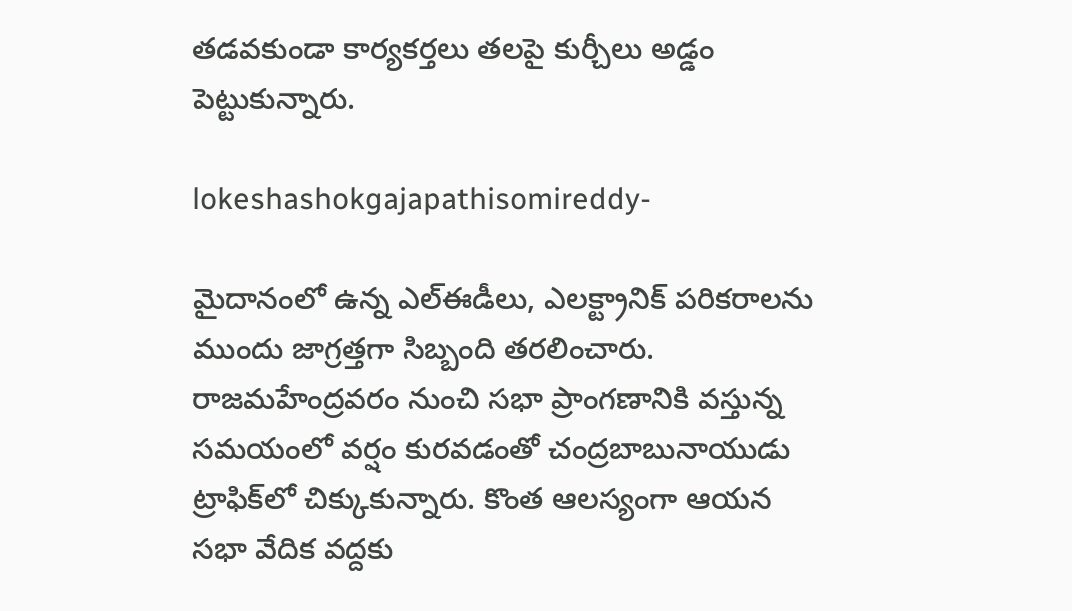తడవకుండా కార్యకర్తలు తలపై కుర్చీలు అడ్డం పెట్టుకున్నారు.

lokeshashokgajapathisomireddy-

మైదానంలో ఉన్న ఎల్‌ఈడీలు, ఎలక్ట్రానిక్‌ పరికరాలను ముందు జాగ్రత్తగా సిబ్బంది తరలించారు. రాజమహేంద్రవరం నుంచి సభా ప్రాంగణానికి వస్తున్న సమయంలో వర్షం కురవడంతో చంద్రబాబునాయుడు ట్రాఫిక్‌లో చిక్కుకున్నారు. కొంత ఆలస్యంగా ఆయన సభా వేదిక వద్దకు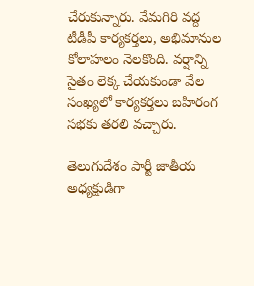చేరుకున్నారు. వేమగిరి వద్ద టీడీపీ కార్యకర్తలు, అభిమానుల కోలాహలం నెలకొంది. వర్షాన్ని సైతం లెక్క చేయకుండా వేల సంఖ్యలో కార్యకర్తలు బహిరంగ సభకు తరలి వచ్చారు.

తెలుగుదేశం పార్టీ జాతీయ అధ్యక్షుడిగా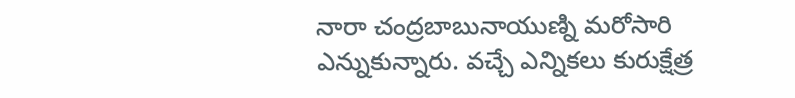నారా చంద్రబాబునాయుణ్ని మరోసారి ఎన్నుకున్నారు. వచ్చే ఎన్నికలు కురుక్షేత్ర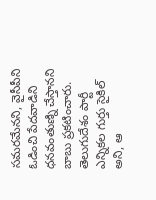సమరమేనని, వైసీపీని ఓడించి పేదవాడిని ధనవంతుణ్ని చేస్తానని బాబు ప్రకటించారు. తెలుగుదేశం పార్టీ ఎన్నికల గుర్తు సైకిల్ అని, ఆ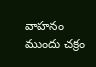వాహనం ముందు చక్రం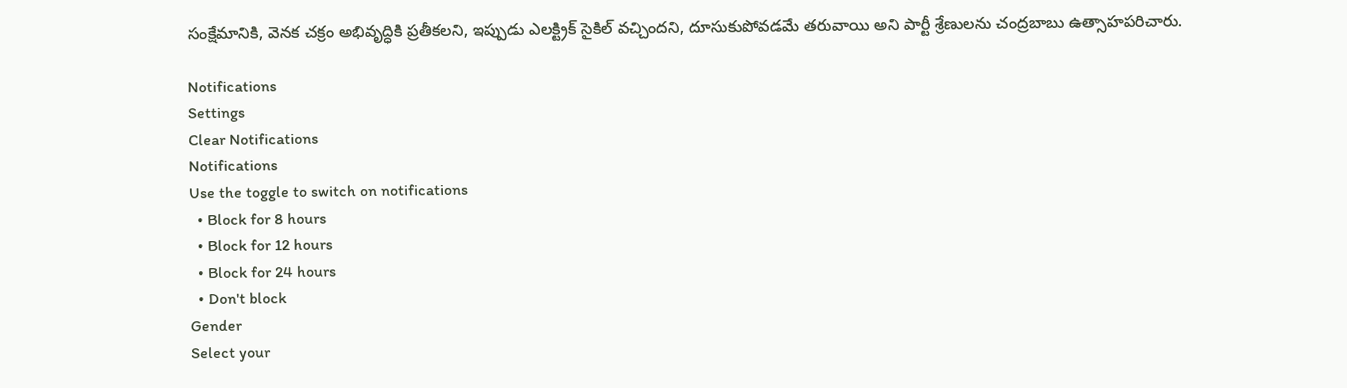సంక్షేమానికి, వెనక చక్రం అభివృద్ధికి ప్రతీకలని, ఇప్పుడు ఎలక్ట్రిక్ సైకిల్ వచ్చిందని, దూసుకుపోవడమే తరువాయి అని పార్టీ శ్రేణులను చంద్రబాబు ఉత్సాహపరిచారు.

Notifications
Settings
Clear Notifications
Notifications
Use the toggle to switch on notifications
  • Block for 8 hours
  • Block for 12 hours
  • Block for 24 hours
  • Don't block
Gender
Select your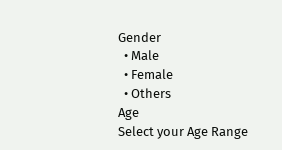Gender
  • Male
  • Female
  • Others
Age
Select your Age Range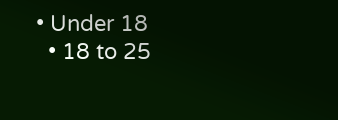• Under 18
  • 18 to 25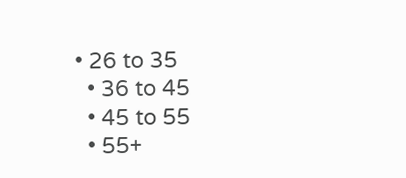• 26 to 35
  • 36 to 45
  • 45 to 55
  • 55+